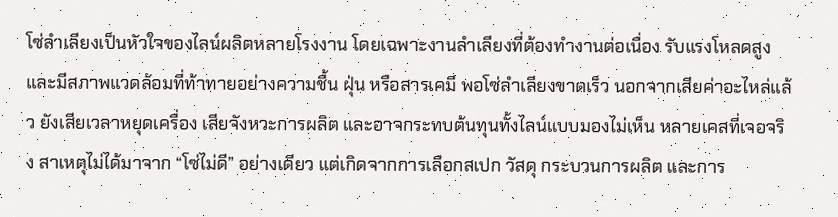โซ่ลำเลียงเป็นหัวใจของไลน์ผลิตหลายโรงงาน โดยเฉพาะงานลำเลียงที่ต้องทำงานต่อเนื่อง รับแรงโหลดสูง และมีสภาพแวดล้อมที่ท้าทายอย่างความชื้น ฝุ่น หรือสารเคมี พอโซ่ลำเลียงขาดเร็ว นอกจากเสียค่าอะไหล่แล้ว ยังเสียเวลาหยุดเครื่อง เสียจังหวะการผลิต และอาจกระทบต้นทุนทั้งไลน์แบบมองไม่เห็น หลายเคสที่เจอจริง สาเหตุไม่ได้มาจาก “โซ่ไม่ดี” อย่างเดียว แต่เกิดจากการเลือกสเปก วัสดุ กระบวนการผลิต และการ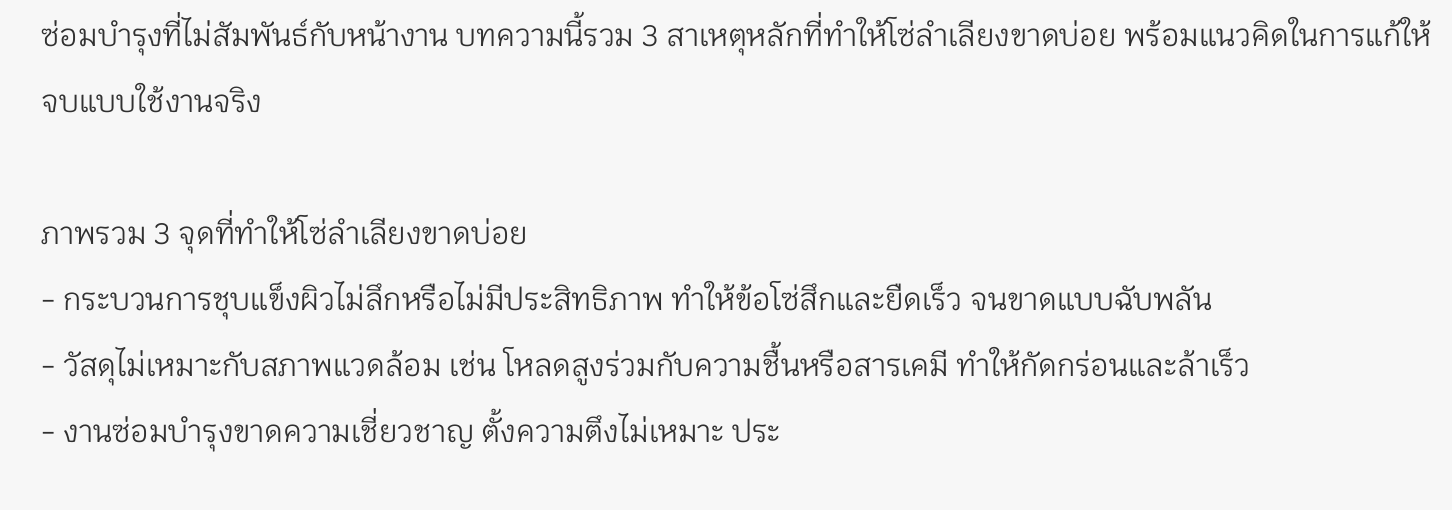ซ่อมบำรุงที่ไม่สัมพันธ์กับหน้างาน บทความนี้รวม 3 สาเหตุหลักที่ทำให้โซ่ลำเลียงขาดบ่อย พร้อมแนวคิดในการแก้ให้จบแบบใช้งานจริง

ภาพรวม 3 จุดที่ทำให้โซ่ลำเลียงขาดบ่อย
- กระบวนการชุบแข็งผิวไม่ลึกหรือไม่มีประสิทธิภาพ ทำให้ข้อโซ่สึกและยืดเร็ว จนขาดแบบฉับพลัน
- วัสดุไม่เหมาะกับสภาพแวดล้อม เช่น โหลดสูงร่วมกับความชื้นหรือสารเคมี ทำให้กัดกร่อนและล้าเร็ว
- งานซ่อมบำรุงขาดความเชี่ยวชาญ ตั้งความตึงไม่เหมาะ ประ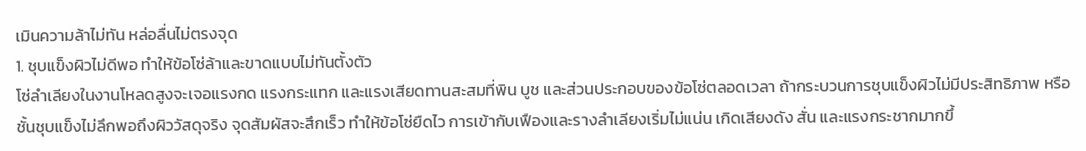เมินความล้าไม่ทัน หล่อลื่นไม่ตรงจุด
1. ชุบแข็งผิวไม่ดีพอ ทำให้ข้อโซ่ล้าและขาดแบบไม่ทันตั้งตัว
โซ่ลำเลียงในงานโหลดสูงจะเจอแรงกด แรงกระแทก และแรงเสียดทานสะสมที่พิน บูช และส่วนประกอบของข้อโซ่ตลอดเวลา ถ้ากระบวนการชุบแข็งผิวไม่มีประสิทธิภาพ หรือชั้นชุบแข็งไม่ลึกพอถึงผิววัสดุจริง จุดสัมผัสจะสึกเร็ว ทำให้ข้อโซ่ยืดไว การเข้ากับเฟืองและรางลำเลียงเริ่มไม่แน่น เกิดเสียงดัง สั่น และแรงกระชากมากขึ้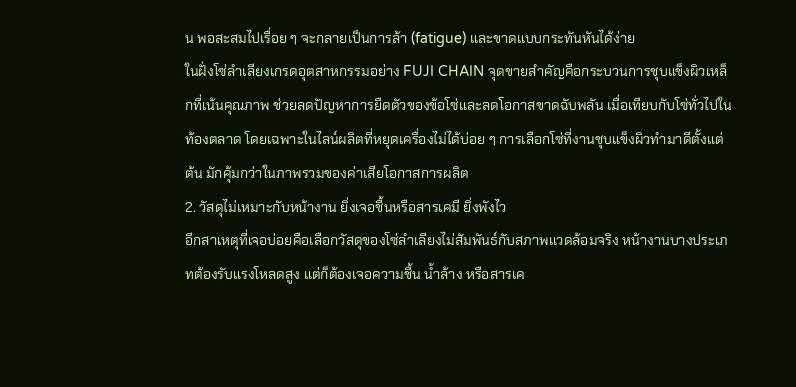น พอสะสมไปเรื่อย ๆ จะกลายเป็นการล้า (fatigue) และขาดแบบกระทันหันได้ง่าย
ในฝั่งโซ่ลำเลียงเกรดอุตสาหกรรมอย่าง FUJI CHAIN จุดขายสำคัญคือกระบวนการชุบแข็งผิวเหล็กที่เน้นคุณภาพ ช่วยลดปัญหาการยืดตัวของข้อโซ่และลดโอกาสขาดฉับพลัน เมื่อเทียบกับโซ่ทั่วไปในท้องตลาด โดยเฉพาะในไลน์ผลิตที่หยุดเครื่องไม่ได้บ่อย ๆ การเลือกโซ่ที่งานชุบแข็งผิวทำมาดีตั้งแต่ต้น มักคุ้มกว่าในภาพรวมของค่าเสียโอกาสการผลิต
2. วัสดุไม่เหมาะกับหน้างาน ยิ่งเจอชื้นหรือสารเคมี ยิ่งพังไว
อีกสาเหตุที่เจอบ่อยคือเลือกวัสดุของโซ่ลำเลียงไม่สัมพันธ์กับสภาพแวดล้อมจริง หน้างานบางประเภทต้องรับแรงโหลดสูง แต่ก็ต้องเจอความชื้น น้ำล้าง หรือสารเค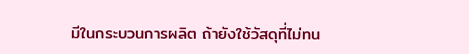มีในกระบวนการผลิต ถ้ายังใช้วัสดุที่ไม่ทน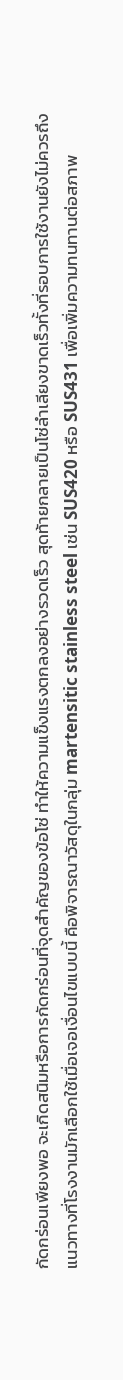กัดกร่อนเพียงพอ จะเกิดสนิมหรือการกัดกร่อนที่จุดสำคัญของข้อโซ่ ทำให้ความแข็งแรงตกลงอย่างรวดเร็ว สุดท้ายกลายเป็นโซ่ลำเลียงขาดเร็วทั้งที่รอบการใช้งานยังไม่ควรถึง
แนวทางที่โรงงานมักเลือกใช้เมื่อเจอเงื่อนไขแบบนี้ คือพิจารณาวัสดุในกลุ่ม martensitic stainless steel เช่น SUS420 หรือ SUS431 เพื่อเพิ่มความทนทานต่อสภาพ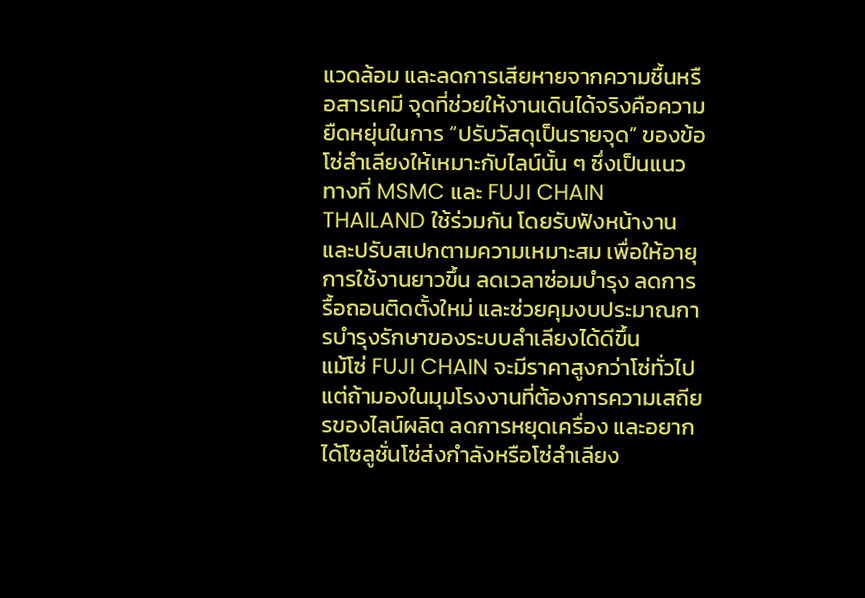แวดล้อม และลดการเสียหายจากความชื้นหรือสารเคมี จุดที่ช่วยให้งานเดินได้จริงคือความยืดหยุ่นในการ “ปรับวัสดุเป็นรายจุด” ของข้อโซ่ลำเลียงให้เหมาะกับไลน์นั้น ๆ ซึ่งเป็นแนวทางที่ MSMC และ FUJI CHAIN THAILAND ใช้ร่วมกัน โดยรับฟังหน้างานและปรับสเปกตามความเหมาะสม เพื่อให้อายุการใช้งานยาวขึ้น ลดเวลาซ่อมบำรุง ลดการรื้อถอนติดตั้งใหม่ และช่วยคุมงบประมาณการบำรุงรักษาของระบบลำเลียงได้ดีขึ้น
แม้โซ่ FUJI CHAIN จะมีราคาสูงกว่าโซ่ทั่วไป แต่ถ้ามองในมุมโรงงานที่ต้องการความเสถียรของไลน์ผลิต ลดการหยุดเครื่อง และอยากได้โซลูชั่นโซ่ส่งกำลังหรือโซ่ลำเลียง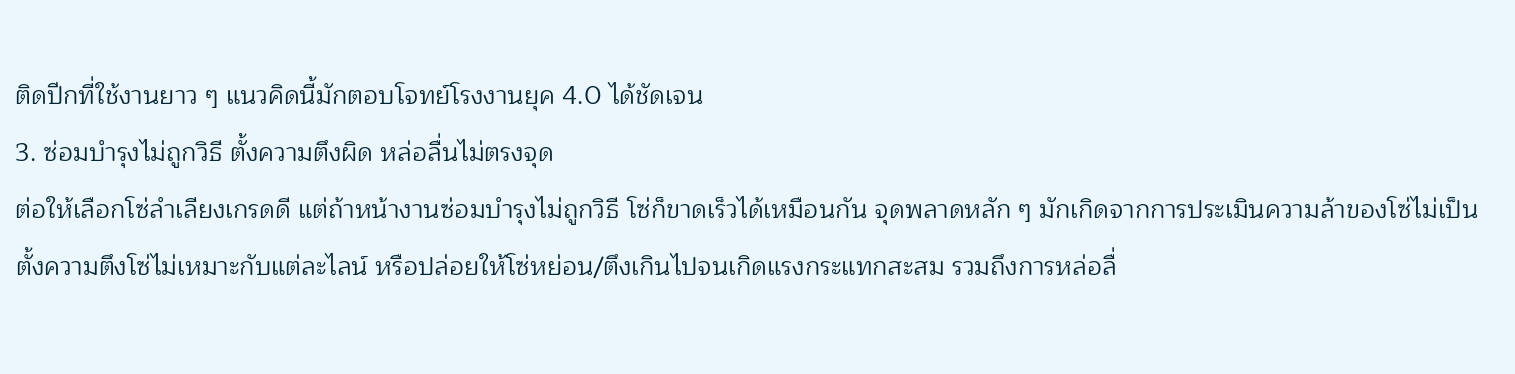ติดปีกที่ใช้งานยาว ๆ แนวคิดนี้มักตอบโจทย์โรงงานยุค 4.0 ได้ชัดเจน
3. ซ่อมบำรุงไม่ถูกวิธี ตั้งความตึงผิด หล่อลื่นไม่ตรงจุด
ต่อให้เลือกโซ่ลำเลียงเกรดดี แต่ถ้าหน้างานซ่อมบำรุงไม่ถูกวิธี โซ่ก็ขาดเร็วได้เหมือนกัน จุดพลาดหลัก ๆ มักเกิดจากการประเมินความล้าของโซ่ไม่เป็น ตั้งความตึงโซ่ไม่เหมาะกับแต่ละไลน์ หรือปล่อยให้โซ่หย่อน/ตึงเกินไปจนเกิดแรงกระแทกสะสม รวมถึงการหล่อลื่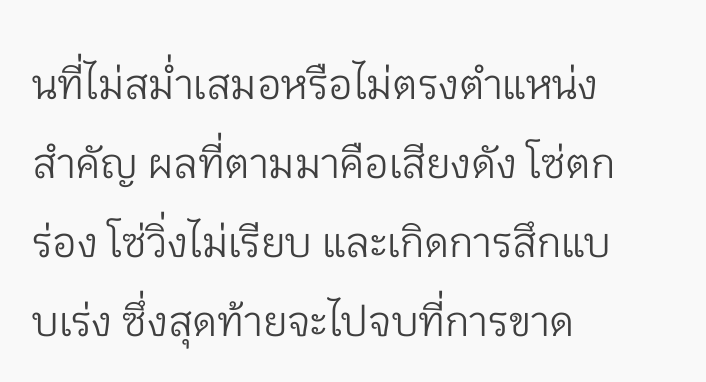นที่ไม่สม่ำเสมอหรือไม่ตรงตำแหน่งสำคัญ ผลที่ตามมาคือเสียงดัง โซ่ตกร่อง โซ่วิ่งไม่เรียบ และเกิดการสึกแบบเร่ง ซึ่งสุดท้ายจะไปจบที่การขาด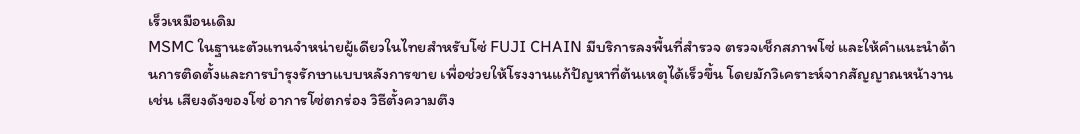เร็วเหมือนเดิม
MSMC ในฐานะตัวแทนจำหน่ายผู้เดียวในไทยสำหรับโซ่ FUJI CHAIN มีบริการลงพื้นที่สำรวจ ตรวจเช็กสภาพโซ่ และให้คำแนะนำด้านการติดตั้งและการบำรุงรักษาแบบหลังการขาย เพื่อช่วยให้โรงงานแก้ปัญหาที่ต้นเหตุได้เร็วขึ้น โดยมักวิเคราะห์จากสัญญาณหน้างาน เช่น เสียงดังของโซ่ อาการโซ่ตกร่อง วิธีตั้งความตึง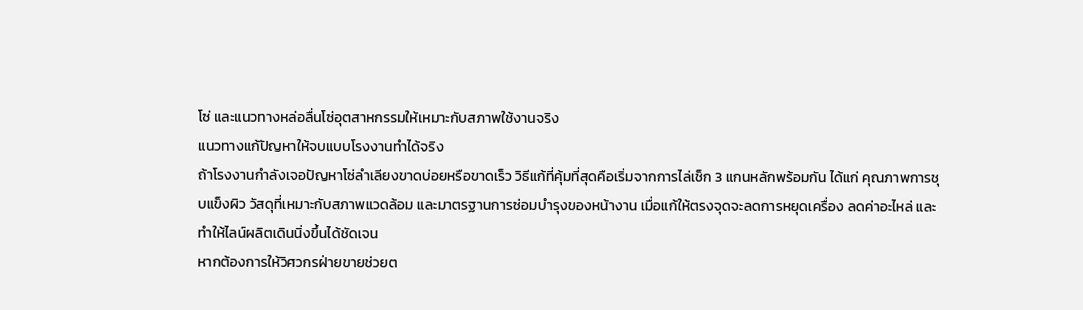โซ่ และแนวทางหล่อลื่นโซ่อุตสาหกรรมให้เหมาะกับสภาพใช้งานจริง
แนวทางแก้ปัญหาให้จบแบบโรงงานทำได้จริง
ถ้าโรงงานกำลังเจอปัญหาโซ่ลำเลียงขาดบ่อยหรือขาดเร็ว วิธีแก้ที่คุ้มที่สุดคือเริ่มจากการไล่เช็ก 3 แกนหลักพร้อมกัน ได้แก่ คุณภาพการชุบแข็งผิว วัสดุที่เหมาะกับสภาพแวดล้อม และมาตรฐานการซ่อมบำรุงของหน้างาน เมื่อแก้ให้ตรงจุดจะลดการหยุดเครื่อง ลดค่าอะไหล่ และทำให้ไลน์ผลิตเดินนิ่งขึ้นได้ชัดเจน
หากต้องการให้วิศวกรฝ่ายขายช่วยต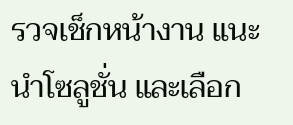รวจเช็กหน้างาน แนะนำโซลูชั่น และเลือก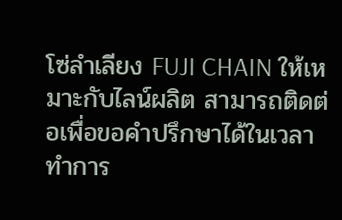โซ่ลำเลียง FUJI CHAIN ให้เหมาะกับไลน์ผลิต สามารถติดต่อเพื่อขอคำปรึกษาได้ในเวลาทำการ